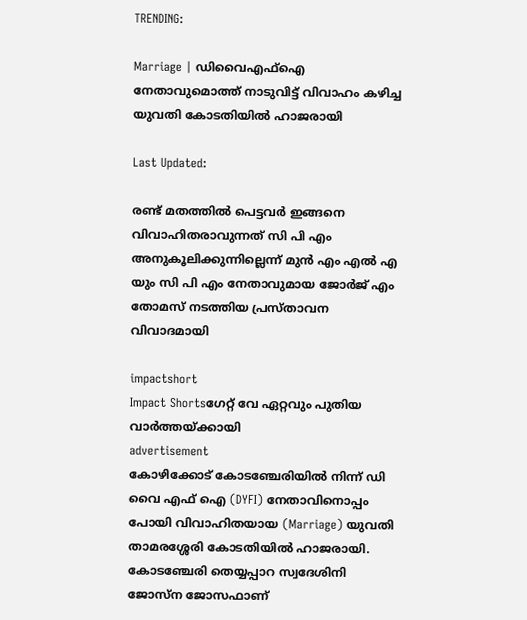TRENDING:

Marriage | ഡിവൈഎഫ്ഐ നേതാവുമൊത്ത് നാടുവിട്ട് വിവാഹം കഴിച്ച യുവതി കോടതിയിൽ ഹാജരായി

Last Updated:

രണ്ട് മതത്തില്‍ പെട്ടവര്‍ ഇങ്ങനെ വിവാഹിതരാവുന്നത് സി പി എം അനുകൂലിക്കുന്നില്ലെന്ന് മുന്‍ എം എല്‍ എ യും സി പി എം നേതാവുമായ ജോര്‍ജ് എം തോമസ് നടത്തിയ പ്രസ്താവന വിവാദമായി

impactshort
Impact Shortsഗേറ്റ് വേ ഏറ്റവും പുതിയ വാർത്തയ്ക്കായി
advertisement
കോഴിക്കോട് കോടഞ്ചേരിയില്‍ നിന്ന് ഡി വൈ എഫ് ഐ (DYFI) നേതാവിനൊപ്പം പോയി വിവാഹിതയായ (Marriage) യുവതി താമരശ്ശേരി കോടതിയില്‍ ഹാജരായി. കോടഞ്ചേരി തെയ്യപ്പാറ സ്വദേശിനി ജോസ്‌ന ജോസഫാണ്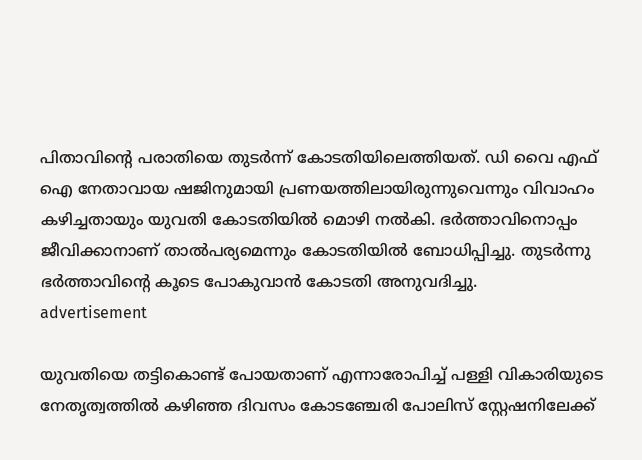പിതാവിന്റെ പരാതിയെ തുടര്‍ന്ന് കോടതിയിലെത്തിയത്. ഡി വൈ എഫ് ഐ നേതാവായ ഷജിനുമായി പ്രണയത്തിലായിരുന്നുവെന്നും വിവാഹം കഴിച്ചതായും യുവതി കോടതിയില്‍ മൊഴി നല്‍കി. ഭര്‍ത്താവിനൊപ്പം ജീവിക്കാനാണ് താല്‍പര്യമെന്നും കോടതിയില്‍ ബോധിപ്പിച്ചു. തുടര്‍ന്നു ഭര്‍ത്താവിന്റെ കൂടെ പോകുവാന്‍ കോടതി അനുവദിച്ചു.
advertisement

യുവതിയെ തട്ടികൊണ്ട് പോയതാണ് എന്നാരോപിച്ച് പള്ളി വികാരിയുടെ നേതൃത്വത്തില്‍ കഴിഞ്ഞ ദിവസം കോടഞ്ചേരി പോലിസ് സ്റ്റേഷനിലേക്ക്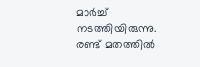മാര്‍ച്ച് നടത്തിയിരുന്നു. രണ്ട് മതത്തില്‍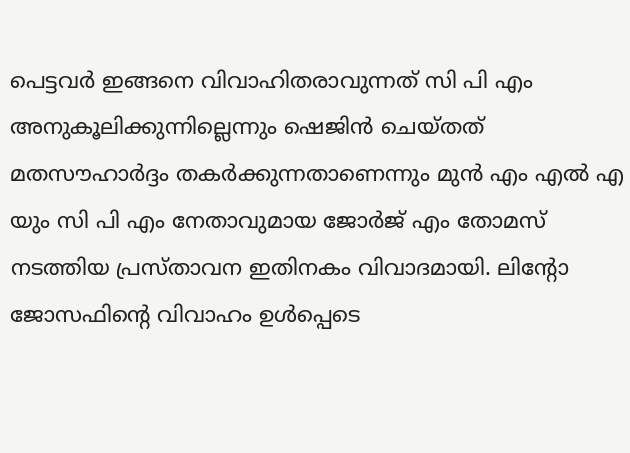പെട്ടവര്‍ ഇങ്ങനെ വിവാഹിതരാവുന്നത് സി പി എം അനുകൂലിക്കുന്നില്ലെന്നും ഷെജിന്‍ ചെയ്തത് മതസൗഹാര്‍ദ്ദം തകർക്കുന്നതാണെന്നും മുന്‍ എം എല്‍ എ യും സി പി എം നേതാവുമായ ജോര്‍ജ് എം തോമസ് നടത്തിയ പ്രസ്താവന ഇതിനകം വിവാദമായി. ലിന്റോ ജോസഫിന്റെ വിവാഹം ഉള്‍പ്പെടെ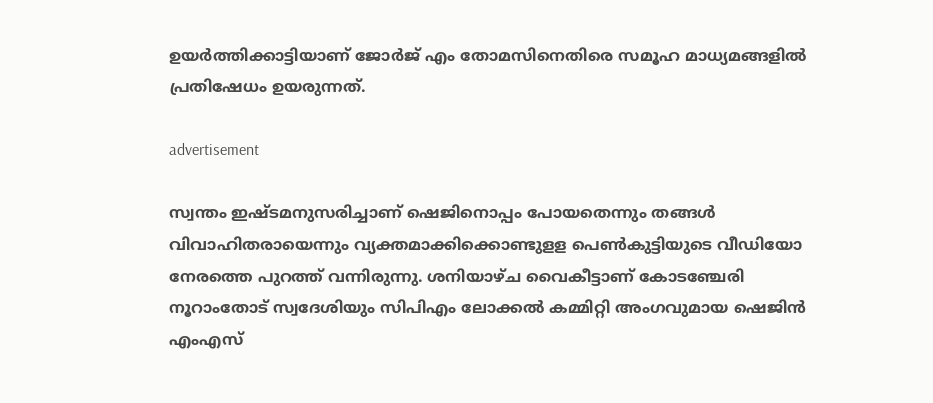ഉയര്‍ത്തിക്കാട്ടിയാണ് ജോര്‍ജ് എം തോമസിനെതിരെ സമൂഹ മാധ്യമങ്ങളില്‍ പ്രതിഷേധം ഉയരുന്നത്.

advertisement

സ്വന്തം ഇഷ്ടമനുസരിച്ചാണ് ഷെജിനൊപ്പം പോയതെന്നും തങ്ങള്‍ വിവാഹിതരായെന്നും വ്യക്തമാക്കിക്കൊണ്ടുളള പെണ്‍കുട്ടിയുടെ വീഡിയോ നേരത്തെ പുറത്ത് വന്നിരുന്നു. ശനിയാഴ്ച വൈകീട്ടാണ് കോടഞ്ചേരി നൂറാംതോട് സ്വദേശിയും സിപിഎം ലോക്കല്‍ കമ്മിറ്റി അംഗവുമായ ഷെജിന്‍ എംഎസ്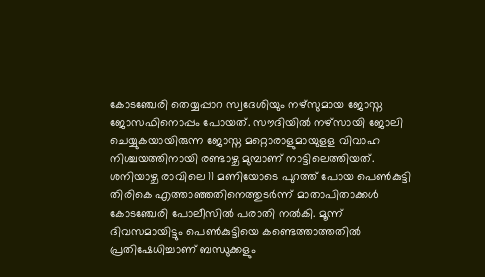കോടഞ്ചേരി തെയ്യപ്പാറ സ്വദേശിയും നഴ്‌സുമായ ജോസ്ന ജോസഫിനൊപ്പം പോയത്. സൗദിയില്‍ നഴ്‌സായി ജോലി ചെയ്യുകയായിരുന്ന ജോസ്ന മറ്റൊരാളുമായുളള വിവാഹ നിശ്ചയത്തിനായി രണ്ടാഴ്ച മുമ്പാണ് നാട്ടിലെത്തിയത്. ശനിയാഴ്ച രാവിലെ 11 മണിയോടെ പുറത്ത് പോയ പെണ്‍കുട്ടി തിരികെ എത്താഞ്ഞതിനെത്തുടര്‍ന്ന് മാതാപിതാക്കള്‍ കോടഞ്ചേരി പോലീസില്‍ പരാതി നല്‍കി. മൂന്ന് ദിവസമായിട്ടും പെണ്‍കുട്ടിയെ കണ്ടെത്താത്തതില്‍ പ്രതിഷേധിച്ചാണ് ബന്ധുക്കളും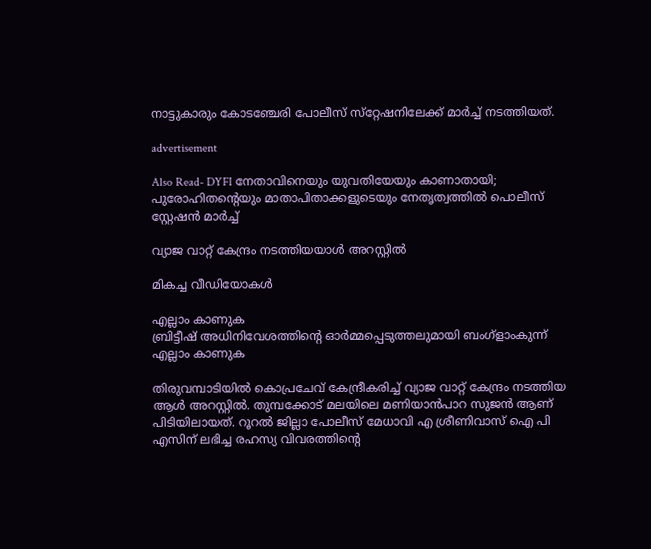നാട്ടുകാരും കോടഞ്ചേരി പോലീസ് സ്‌റ്റേഷനിലേക്ക് മാര്‍ച്ച് നടത്തിയത്.

advertisement

Also Read- DYFI നേതാവിനെയും യുവതിയേയും കാണാതായി; പുരോഹിതന്റെയും മാതാപിതാക്കളുടെയും നേതൃത്വത്തില്‍ പൊലീസ് സ്റ്റേഷന്‍ മാര്‍ച്ച്

വ്യാജ വാറ്റ് കേന്ദ്രം നടത്തിയയാൾ അറസ്റ്റിൽ

മികച്ച വീഡിയോകൾ

എല്ലാം കാണുക
ബ്രിട്ടീഷ് അധിനിവേശത്തിൻ്റെ ഓർമ്മപ്പെടുത്തലുമായി ബംഗ്ളാംകുന്ന്
എല്ലാം കാണുക

തിരുവമ്പാടിയില്‍ കൊപ്രചേവ് കേന്ദ്രീകരിച്ച് വ്യാജ വാറ്റ് കേന്ദ്രം നടത്തിയ ആള്‍ അറസ്റ്റില്‍. തുമ്പക്കോട് മലയിലെ മണിയാന്‍പാറ സുജന്‍ ആണ് പിടിയിലായത്. റൂറല്‍ ജില്ലാ പോലീസ് മേധാവി എ ശ്രീണിവാസ് ഐ പി എസിന് ലഭിച്ച രഹസ്യ വിവരത്തിന്റെ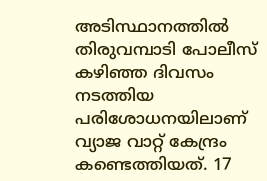അടിസ്ഥാനത്തില്‍ തിരുവമ്പാടി പോലീസ് കഴിഞ്ഞ ദിവസം നടത്തിയ പരിശോധനയിലാണ് വ്യാജ വാറ്റ് കേന്ദ്രം കണ്ടെത്തിയത്. 17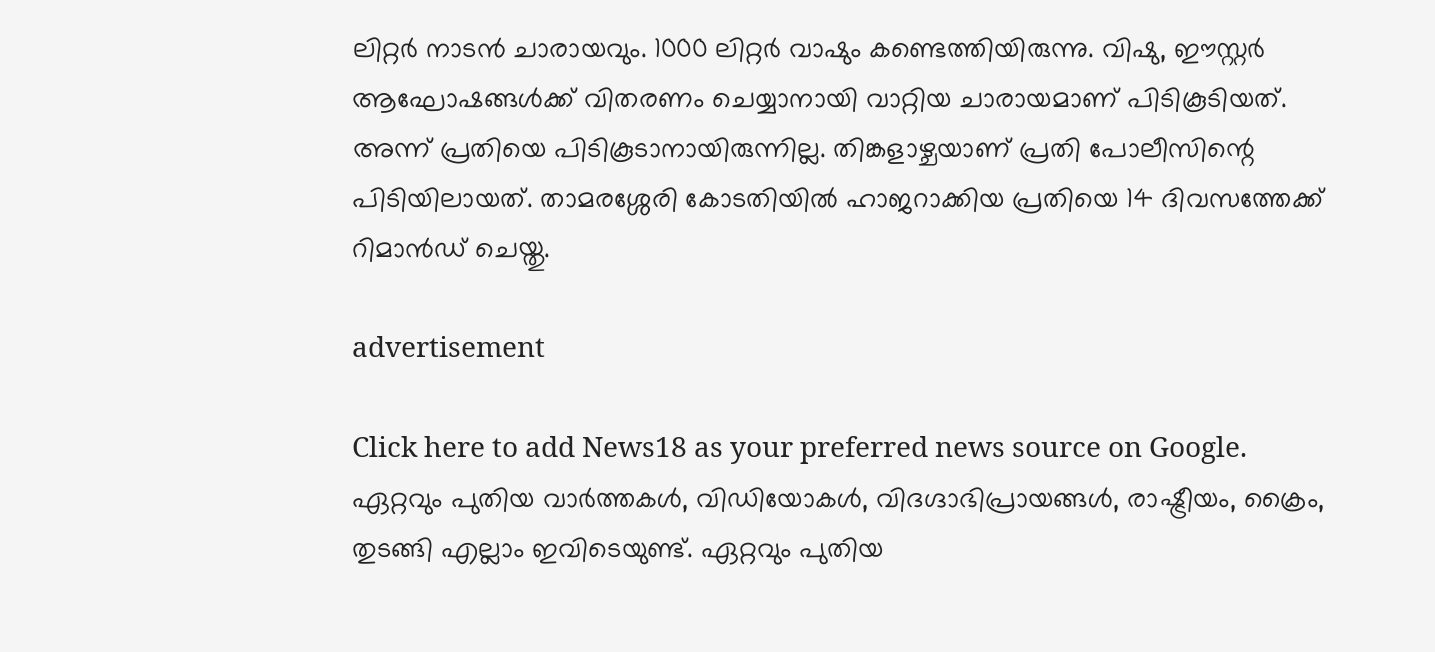ലിറ്റര്‍ നാടന്‍ ചാരായവും. 1000 ലിറ്റര്‍ വാഷും കണ്ടെത്തിയിരുന്നു. വിഷു, ഈസ്റ്റര്‍ ആഘോഷങ്ങള്‍ക്ക് വിതരണം ചെയ്യാനായി വാറ്റിയ ചാരായമാണ് പിടികൂടിയത്. അന്ന് പ്രതിയെ പിടികൂടാനായിരുന്നില്ല. തിങ്കളാഴ്ചയാണ് പ്രതി പോലീസിന്റെ പിടിയിലായത്. താമരശ്ശേരി കോടതിയില്‍ ഹാജറാക്കിയ പ്രതിയെ 14 ദിവസത്തേക്ക് റിമാൻഡ് ചെയ്തു.

advertisement

Click here to add News18 as your preferred news source on Google.
ഏറ്റവും പുതിയ വാർത്തകൾ, വിഡിയോകൾ, വിദഗ്ദാഭിപ്രായങ്ങൾ, രാഷ്ട്രീയം, ക്രൈം, തുടങ്ങി എല്ലാം ഇവിടെയുണ്ട്. ഏറ്റവും പുതിയ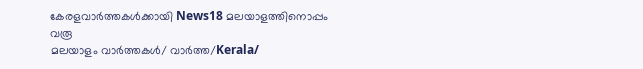കേരളവാർത്തകൾക്കായി News18 മലയാളത്തിനൊപ്പം വരൂ
മലയാളം വാർത്തകൾ/ വാർത്ത/Kerala/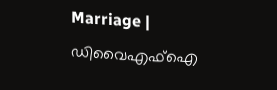Marriage | ഡിവൈഎഫ്ഐ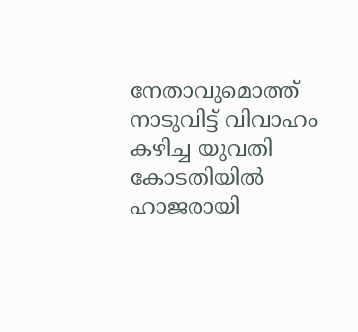നേതാവുമൊത്ത് നാടുവിട്ട് വിവാഹം കഴിച്ച യുവതി കോടതിയിൽ ഹാജരായി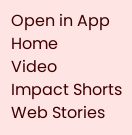Open in App
Home
Video
Impact Shorts
Web Stories